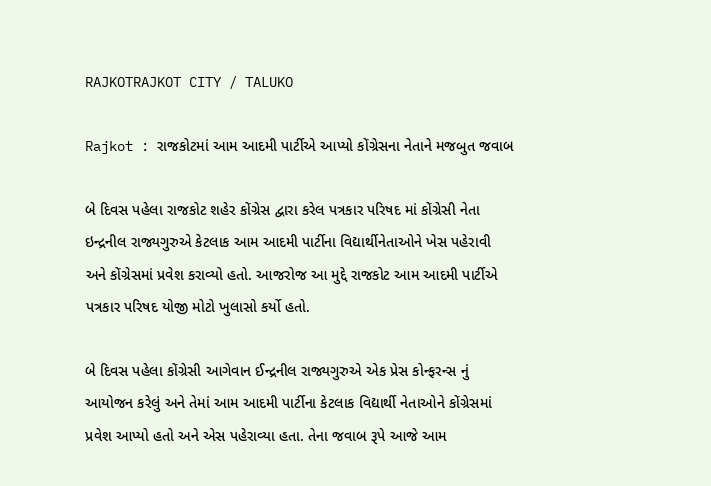RAJKOTRAJKOT CITY / TALUKO

Rajkot : રાજકોટમાં આમ આદમી પાર્ટીએ આપ્યો કોંગ્રેસના નેતાને મજબુત જવાબ

બે દિવસ પહેલા રાજકોટ શહેર કોંગ્રેસ દ્વારા કરેલ પત્રકાર પરિષદ માં કોંગ્રેસી નેતા ઇન્દ્રનીલ રાજ્યગુરુએ કેટલાક આમ આદમી પાર્ટીના વિદ્યાર્થીનેતાઓને ખેસ પહેરાવી અને કોંગ્રેસમાં પ્રવેશ કરાવ્યો હતો. આજરોજ આ મુદ્દે રાજકોટ આમ આદમી પાર્ટીએ પત્રકાર પરિષદ યોજી મોટો ખુલાસો કર્યો હતો.

બે દિવસ પહેલા કોંગ્રેસી આગેવાન ઈન્દ્રનીલ રાજ્યગુરુએ એક પ્રેસ કોન્ફરન્સ નું આયોજન કરેલું અને તેમાં આમ આદમી પાર્ટીના કેટલાક વિદ્યાર્થી નેતાઓને કોંગ્રેસમાં પ્રવેશ આપ્યો હતો અને એસ પહેરાવ્યા હતા. તેના જવાબ રૂપે આજે આમ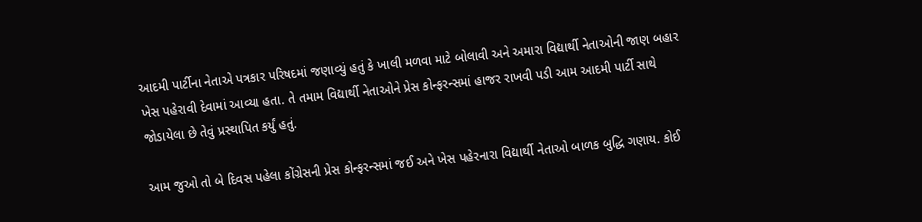આદમી પાર્ટીના નેતાએ પત્રકાર પરિષદમાં જણાવ્યું હતું કે ખાલી મળવા માટે બોલાવી અને અમારા વિદ્યાર્થી નેતાઓની જાણ બહાર ખેસ પહેરાવી દેવામાં આવ્યા હતા. તે તમામ વિદ્યાર્થી નેતાઓને પ્રેસ કોન્ફરન્સમાં હાજર રાખવી પડી આમ આદમી પાર્ટી સાથે જોડાયેલા છે તેવું પ્રસ્થાપિત કર્યું હતું.

આમ જુઓ તો બે દિવસ પહેલા કોંગ્રેસની પ્રેસ કોન્ફરન્સમાં જઈ અને ખેસ પહેરનારા વિદ્યાર્થી નેતાઓ બાળક બુદ્ધિ ગણાય. કોઈ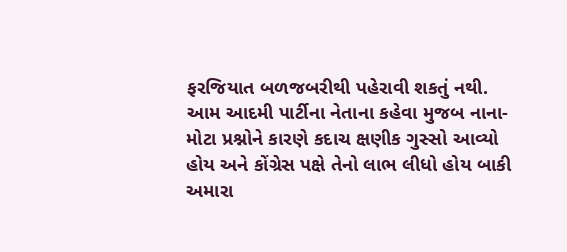ફરજિયાત બળજબરીથી પહેરાવી શકતું નથી. આમ આદમી પાર્ટીના નેતાના કહેવા મુજબ નાના-મોટા પ્રશ્નોને કારણે કદાચ ક્ષણીક ગુસ્સો આવ્યો હોય અને કોંગ્રેસ પક્ષે તેનો લાભ લીધો હોય બાકી અમારા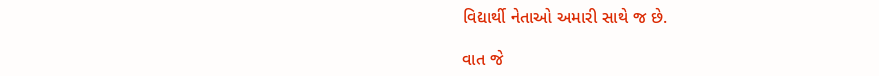વિદ્યાર્થી નેતાઓ અમારી સાથે જ છે.

વાત જે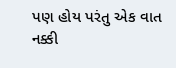પણ હોય પરંતુ એક વાત નક્કી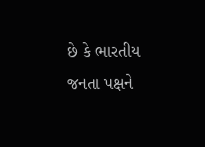છે કે ભારતીય જનતા પક્ષને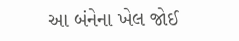આ બંનેના ખેલ જોઈ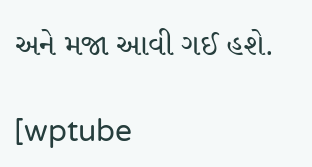અને મજા આવી ગઈ હશે.

[wptube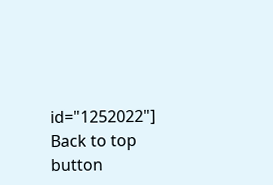id="1252022"]
Back to top button